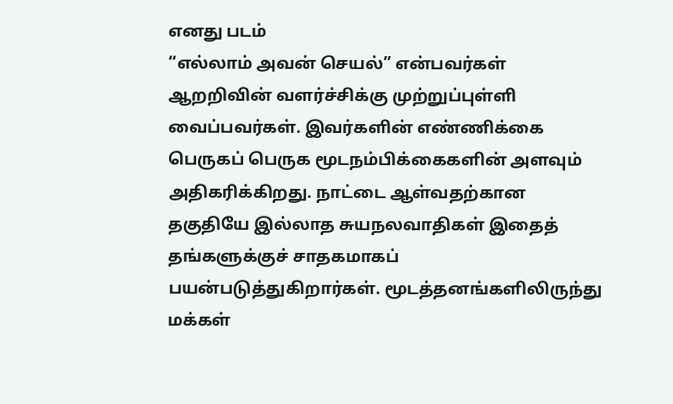எனது படம்
“எல்லாம் அவன் செயல்” என்பவர்கள் ஆறறிவின் வளர்ச்சிக்கு முற்றுப்புள்ளி வைப்பவர்கள். இவர்களின் எண்ணிக்கை பெருகப் பெருக மூடநம்பிக்கைகளின் அளவும் அதிகரிக்கிறது. நாட்டை ஆள்வதற்கான தகுதியே இல்லாத சுயநலவாதிகள் இதைத் தங்களுக்குச் சாதகமாகப் பயன்படுத்துகிறார்கள். மூடத்தனங்களிலிருந்து மக்கள்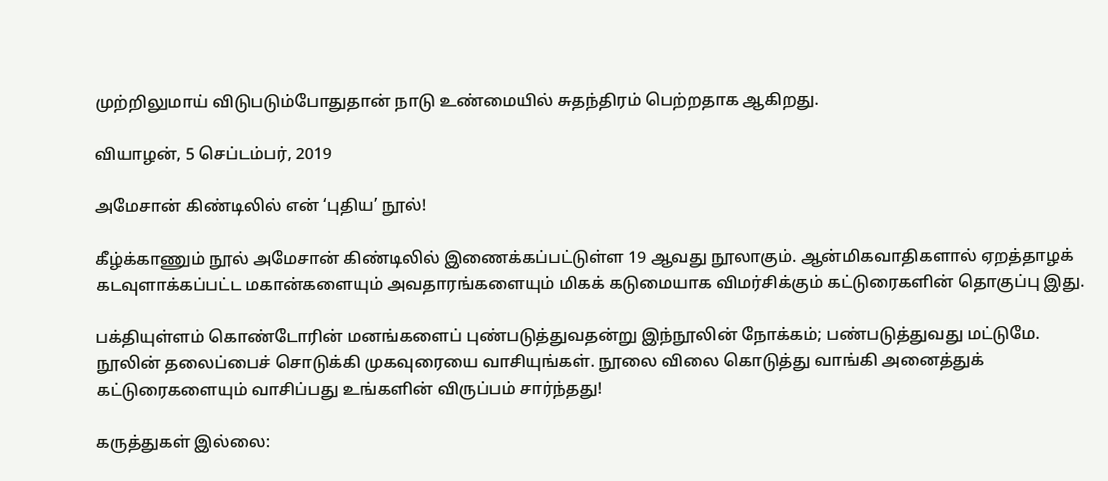முற்றிலுமாய் விடுபடும்போதுதான் நாடு உண்மையில் சுதந்திரம் பெற்றதாக ஆகிறது.

வியாழன், 5 செப்டம்பர், 2019

அமேசான் கிண்டிலில் என் ‘புதிய’ நூல்!

கீழ்க்காணும் நூல் அமேசான் கிண்டிலில் இணைக்கப்பட்டுள்ள 19 ஆவது நூலாகும். ஆன்மிகவாதிகளால் ஏறத்தாழக் கடவுளாக்கப்பட்ட மகான்களையும் அவதாரங்களையும் மிகக் கடுமையாக விமர்சிக்கும் கட்டுரைகளின் தொகுப்பு இது.

பக்தியுள்ளம் கொண்டோரின் மனங்களைப் புண்படுத்துவதன்று இந்நூலின் நோக்கம்; பண்படுத்துவது மட்டுமே. நூலின் தலைப்பைச் சொடுக்கி முகவுரையை வாசியுங்கள். நூலை விலை கொடுத்து வாங்கி அனைத்துக் கட்டுரைகளையும் வாசிப்பது உங்களின் விருப்பம் சார்ந்தது!

கருத்துகள் இல்லை: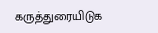கருத்துரையிடுக